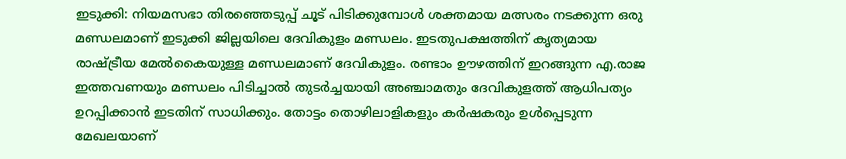ഇടുക്കി: നിയമസഭാ തിരഞ്ഞെടുപ്പ് ചൂട് പിടിക്കുമ്പോൾ ശക്തമായ മത്സരം നടക്കുന്ന ഒരു മണ്ഡലമാണ് ഇടുക്കി ജില്ലയിലെ ദേവികുളം മണ്ഡലം. ഇടതുപക്ഷത്തിന് കൃത്യമായ രാഷ്ട്രീയ മേൽകൈയുള്ള മണ്ഡലമാണ് ദേവികുളം. രണ്ടാം ഊഴത്തിന് ഇറങ്ങുന്ന എ.രാജ ഇത്തവണയും മണ്ഡലം പിടിച്ചാൽ തുടർച്ചയായി അഞ്ചാമതും ദേവികുളത്ത് ആധിപത്യം ഉറപ്പിക്കാൻ ഇടതിന് സാധിക്കും. തോട്ടം തൊഴിലാളികളും കർഷകരും ഉൾപ്പെടുന്ന മേഖലയാണ്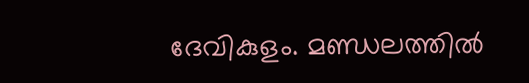ദേവികുളം. മണ്ഡലത്തിൽ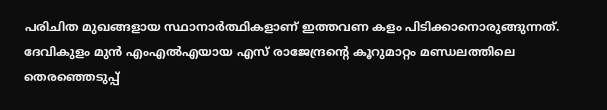പരിചിത മുഖങ്ങളായ സ്ഥാനാർത്ഥികളാണ് ഇത്തവണ കളം പിടിക്കാനൊരുങ്ങുന്നത്.
ദേവികുളം മുൻ എംഎൽഎയായ എസ് രാജേന്ദ്രന്റെ കൂറുമാറ്റം മണ്ഡലത്തിലെ തെരഞ്ഞെടുപ്പ്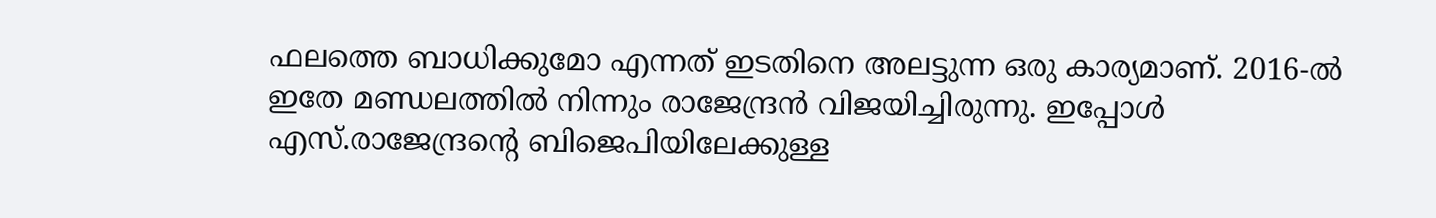ഫലത്തെ ബാധിക്കുമോ എന്നത് ഇടതിനെ അലട്ടുന്ന ഒരു കാര്യമാണ്. 2016-ൽ ഇതേ മണ്ഡലത്തിൽ നിന്നും രാജേന്ദ്രൻ വിജയിച്ചിരുന്നു. ഇപ്പോൾ എസ്.രാജേന്ദ്രന്റെ ബിജെപിയിലേക്കുള്ള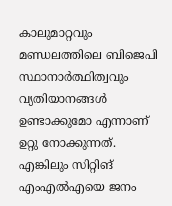കാലുമാറ്റവും മണ്ഡലത്തിലെ ബിജെപി സ്ഥാനാർത്ഥിത്വവും വ്യതിയാനങ്ങൾ ഉണ്ടാക്കുമോ എന്നാണ് ഉറ്റു നോക്കുന്നത്. എങ്കിലും സിറ്റിങ് എംഎൽഎയെ ജനം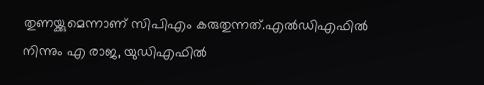തുണയ്ക്കുമെന്നാണ് സിപിഎം കരുതുന്നത്.എൽഡിഎഫിൽ നിന്നും എ രാജ, യുഡിഎഫിൽ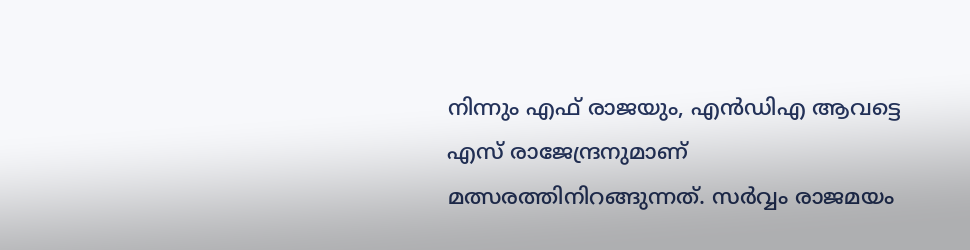നിന്നും എഫ് രാജയും, എൻഡിഎ ആവട്ടെ എസ് രാജേന്ദ്രനുമാണ് മത്സരത്തിനിറങ്ങുന്നത്. സർവ്വം രാജമയം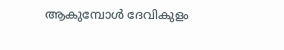ആകുമ്പോൾ ദേവികുളം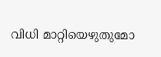വിധി മാറ്റിയെഴുതുമോ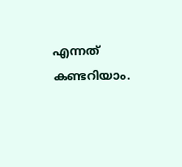എന്നത് കണ്ടറിയാം.